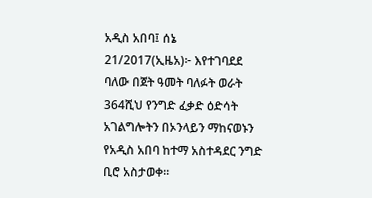አዲስ አበባ፤ ሰኔ 21/2017(ኢዜአ)፦ እየተገባደደ ባለው በጀት ዓመት ባለፉት ወራት 364ሺህ የንግድ ፈቃድ ዕድሳት አገልግሎትን በኦንላይን ማከናወኑን የአዲስ አበባ ከተማ አስተዳደር ንግድ ቢሮ አስታወቀ።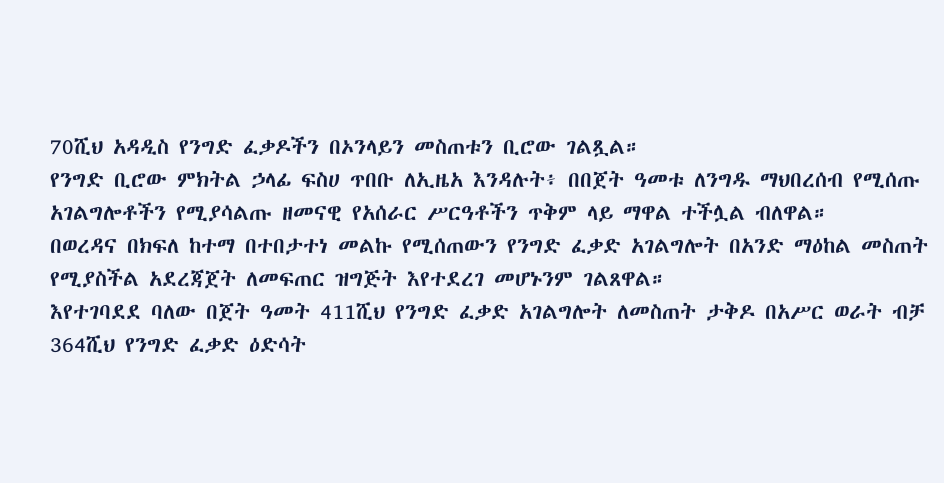70ሺህ አዳዲስ የንግድ ፈቃዶችን በኦንላይን መስጠቱን ቢሮው ገልጿል።
የንግድ ቢሮው ምክትል ኃላፊ ፍስሀ ጥበቡ ለኢዜአ እንዳሉት፥ በበጀት ዓመቱ ለንግዱ ማህበረሰብ የሚሰጡ አገልግሎቶችን የሚያሳልጡ ዘመናዊ የአሰራር ሥርዓቶችን ጥቅም ላይ ማዋል ተችሏል ብለዋል።
በወረዳና በክፍለ ከተማ በተበታተነ መልኩ የሚሰጠውን የንግድ ፈቃድ አገልግሎት በአንድ ማዕከል መስጠት የሚያስችል አደረጃጀት ለመፍጠር ዝግጅት እየተደረገ መሆኑንም ገልጸዋል።
እየተገባደደ ባለው በጀት ዓመት 411ሺህ የንግድ ፈቃድ አገልግሎት ለመስጠት ታቅዶ በአሥር ወራት ብቻ 364ሺህ የንግድ ፈቃድ ዕድሳት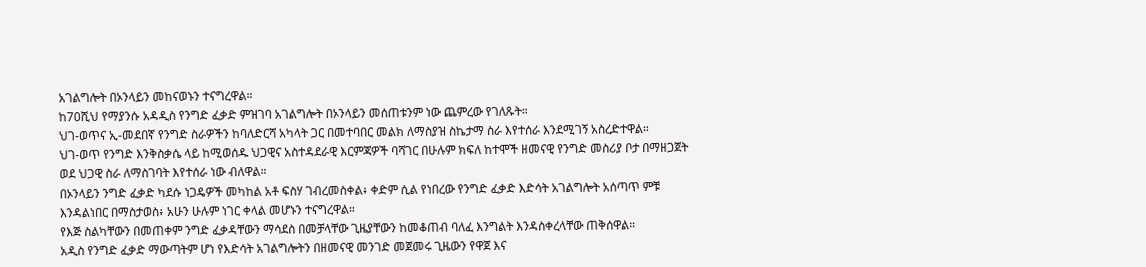አገልግሎት በኦንላይን መከናወኑን ተናግረዋል።
ከ70ሺህ የማያንሱ አዳዲስ የንግድ ፈቃድ ምዝገባ አገልግሎት በኦንላይን መሰጠቱንም ነው ጨምረው የገለጹት።
ህገ-ወጥና ኢ-መደበኛ የንግድ ስራዎችን ከባለድርሻ አካላት ጋር በመተባበር መልክ ለማስያዝ ስኬታማ ስራ እየተሰራ እንደሚገኝ አስረድተዋል።
ህገ-ወጥ የንግድ እንቅስቃሴ ላይ ከሚወሰዱ ህጋዊና አስተዳደራዊ እርምጃዎች ባሻገር በሁሉም ክፍለ ከተሞች ዘመናዊ የንግድ መስሪያ ቦታ በማዘጋጀት ወደ ህጋዊ ስራ ለማስገባት እየተሰራ ነው ብለዋል።
በኦንላይን ንግድ ፈቃድ ካደሱ ነጋዴዎች መካከል አቶ ፍስሃ ገብረመስቀል፥ ቀድም ሲል የነበረው የንግድ ፈቃድ እድሳት አገልግሎት አሰጣጥ ምቹ እንዳልነበር በማስታወስ፥ አሁን ሁሉም ነገር ቀላል መሆኑን ተናግረዋል።
የእጅ ስልካቸውን በመጠቀም ንግድ ፈቃዳቸውን ማሳደስ በመቻላቸው ጊዜያቸውን ከመቆጠብ ባለፈ እንግልት እንዳስቀረላቸው ጠቅሰዋል።
አዲስ የንግድ ፈቃድ ማውጣትም ሆነ የእድሳት አገልግሎትን በዘመናዊ መንገድ መጀመሩ ጊዜውን የዋጀ እና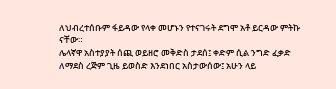ለህብረተሰቡም ፋይዳው የላቀ መሆኑን የተናገሩት ደግሞ አቶ ይርዳው ምትኩ ናቸው።
ሌላኛዋ አስተያያት ሰጪ ወይዘሮ መቅድስ ታደሰ፤ ቀድም ሲል ንግድ ፈቃድ ለማደስ ረጅም ጊዜ ይወስድ እንደነበር አስታውሰው፤ አሁን ላይ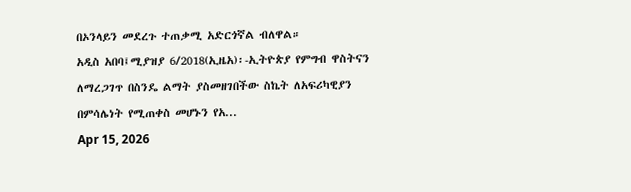በኦንላይን መደረጉ ተጠቃሚ አድርጎኛል ብለዋል።
አዲስ አበባ፤ሚያዝያ 6/2018(ኢዜአ)፡-ኢትዮጵያ የምግብ ዋስትናን ለማረጋገጥ በስንዴ ልማት ያስመዘገበችው ስኬት ለአፍሪካዊያን በምሳሌነት የሚጠቀስ መሆኑን የአ...
Apr 15, 2026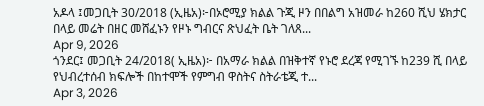አዶላ ፤መጋቢት 30/2018 (ኢዜአ)፦በኦሮሚያ ክልል ጉጂ ዞን በበልግ አዝመራ ከ260 ሺህ ሄክታር በላይ መሬት በዘር መሸፈኑን የዞኑ ግብርና ጽህፈት ቤት ገለጸ...
Apr 9, 2026
ጎንደር፤ መጋቢት 24/2018( ኢዜአ)፦ በአማራ ክልል በዝቅተኛ የኑሮ ደረጃ የሚገኙ ከ239 ሺ በላይ የህብረተሰብ ክፍሎች በከተሞች የምግብ ዋስትና ስትራቴጂ ተ...
Apr 3, 2026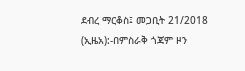ደብረ ማርቆስ፤ መጋቢት 21/2018 (ኢዜአ):-በምስራቅ ጎጃም ዞን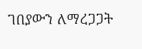ገበያውን ለማረጋጋት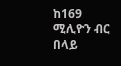ከ169 ሚሊዮን ብር በላይ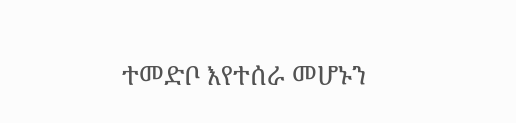ተመድቦ እየተሰራ መሆኑን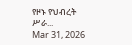የዞኑ የህብረት ሥራ...
Mar 31, 2026